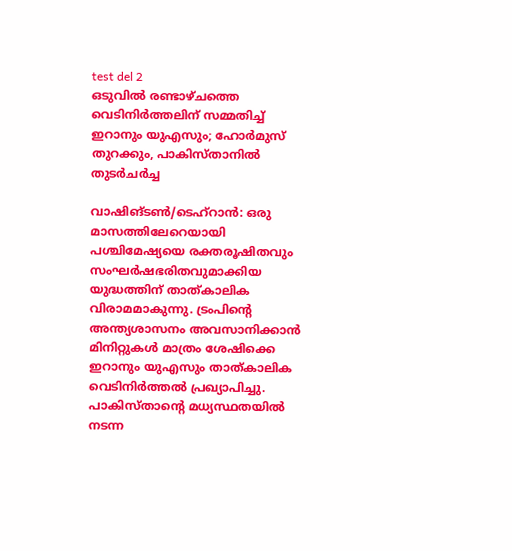test del 2
ഒടുവിൽ രണ്ടാഴ്ചത്തെ വെടിനിർത്തലിന് സമ്മതിച്ച് ഇറാനും യുഎസും; ഹോർമുസ് തുറക്കും, പാകിസ്താനിൽ തുടർചർച്ച

വാഷിങ്ടൺ/ടെഹ്റാൻ: ഒരു മാസത്തിലേറെയായി പശ്ചിമേഷ്യയെ രക്തരൂഷിതവും സംഘർഷഭരിതവുമാക്കിയ യുദ്ധത്തിന് താത്കാലിക വിരാമമാകുന്നു. ട്രംപിന്റെ അന്ത്യശാസനം അവസാനിക്കാൻ മിനിറ്റുകൾ മാത്രം ശേഷിക്കെ ഇറാനും യുഎസും താത്കാലിക വെടിനിർത്തൽ പ്രഖ്യാപിച്ചു. പാകിസ്താന്റെ മധ്യസ്ഥതയിൽ നടന്ന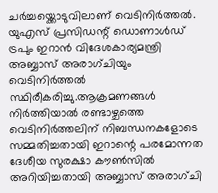ചർച്ചയ്ക്കൊടുവിലാണ് വെടിനിർത്തൽ. യുഎസ് പ്രസിഡന്റ് ഡൊണാൾഡ് ട്രപും ഇറാൻ വിദേശകാര്യമന്ത്രി അബ്ബാസ് അരാഗ്ചിയും വെടിനിർത്തൽ സ്ഥിരീകരിച്ചു.ആക്രമണങ്ങൾ നിർത്തിയാൽ രണ്ടാഴ്ചത്തെ വെടിനിർത്തലിന് നിബന്ധനകളോടെ സമ്മതിച്ചതായി ഇറാന്റെ പരമോന്നത ദേശീയ സുരക്ഷാ കൗൺസിൽ അറിയിച്ചതായി അബ്ബാസ് അരാഗ്ചി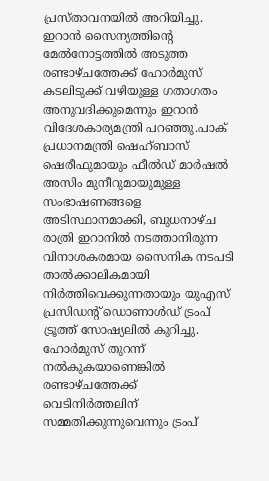പ്രസ്താവനയിൽ അറിയിച്ചു. ഇറാൻ സൈന്യത്തിന്റെ മേൽനോട്ടത്തിൽ അടുത്ത രണ്ടാഴ്ചത്തേക്ക് ഹോർമുസ് കടലിടുക്ക് വഴിയുള്ള ഗതാഗതം അനുവദിക്കുമെന്നും ഇറാൻ വിദേശകാര്യമന്ത്രി പറഞ്ഞു.പാക് പ്രധാനമന്ത്രി ഷെഹ്ബാസ് ഷെരീഫുമായും ഫീൽഡ് മാർഷൽ അസിം മുനീറുമായുമുള്ള സംഭാഷണങ്ങളെ അടിസ്ഥാനമാക്കി, ബുധനാഴ്ച രാത്രി ഇറാനിൽ നടത്താനിരുന്ന വിനാശകരമായ സൈനിക നടപടി താൽക്കാലികമായി നിർത്തിവെക്കുന്നതായും യുഎസ് പ്രസിഡന്റ് ഡൊണാൾഡ് ട്രംപ് ട്രൂത്ത് സോഷ്യലിൽ കുറിച്ചു. ഹോർമുസ് തുറന്ന് നൽകുകയാണെങ്കിൽ രണ്ടാഴ്ചത്തേക്ക് വെടിനിർത്തലിന് സമ്മതിക്കുന്നുവെന്നും ട്രംപ്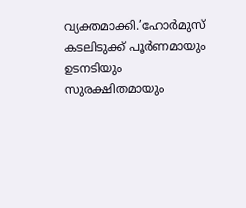വ്യക്തമാക്കി.’ഹോർമുസ് കടലിടുക്ക് പൂർണമായും ഉടനടിയും സുരക്ഷിതമായും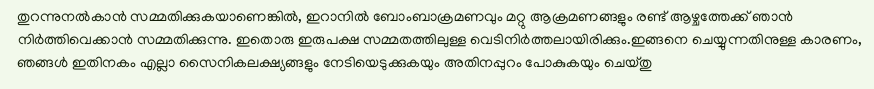തുറന്നുനൽകാൻ സമ്മതിക്കുകയാണെങ്കിൽ, ഇറാനിൽ ബോംബാക്രമണവും മറ്റു ആക്രമണങ്ങളും രണ്ട് ആഴ്ചത്തേക്ക് ഞാൻ നിർത്തിവെക്കാൻ സമ്മതിക്കുന്നു. ഇതൊരു ഇരുപക്ഷ സമ്മതത്തിലുള്ള വെടിനിർത്തലായിരിക്കും.ഇങ്ങനെ ചെയ്യുന്നതിനുള്ള കാരണം, ഞങ്ങൾ ഇതിനകം എല്ലാ സൈനികലക്ഷ്യങ്ങളും നേടിയെടുക്കുകയും അതിനപ്പുറം പോകുകയും ചെയ്തു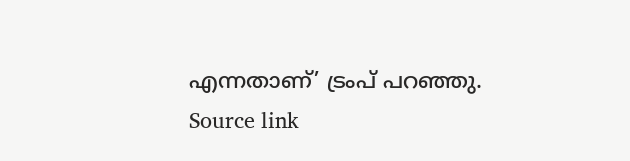എന്നതാണ്’ ട്രംപ് പറഞ്ഞു.
Source link